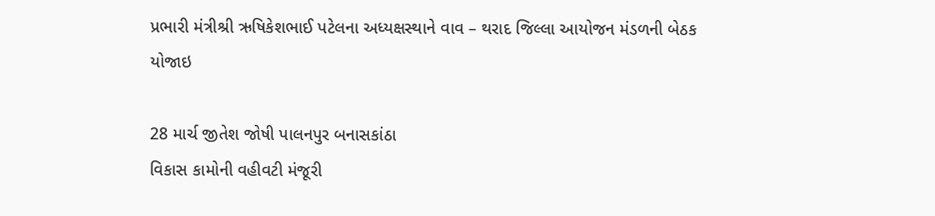પ્રભારી મંત્રીશ્રી ઋષિકેશભાઈ પટેલના અધ્યક્ષસ્થાને વાવ – થરાદ જિલ્લા આયોજન મંડળની બેઠક યોજાઇ

28 માર્ચ જીતેશ જોષી પાલનપુર બનાસકાંઠા
વિકાસ કામોની વહીવટી મંજૂરી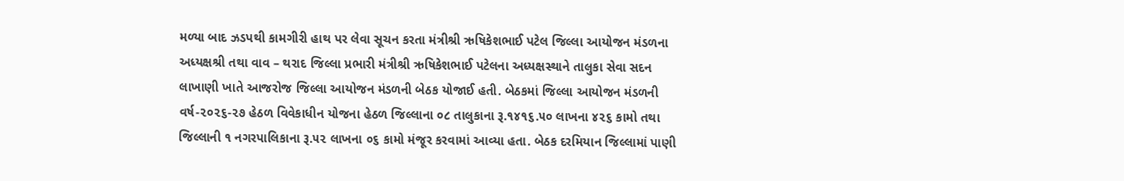મળ્યા બાદ ઝડપથી કામગીરી હાથ પર લેવા સૂચન કરતા મંત્રીશ્રી ઋષિકેશભાઈ પટેલ જિલ્લા આયોજન મંડળના અધ્યક્ષશ્રી તથા વાવ – થરાદ જિલ્લા પ્રભારી મંત્રીશ્રી ઋષિકેશભાઈ પટેલના અધ્યક્ષસ્થાને તાલુકા સેવા સદન લાખાણી ખાતે આજરોજ જિલ્લા આયોજન મંડળની બેઠક યોજાઈ હતી. બેઠકમાં જિલ્લા આયોજન મંડળની વર્ષ-૨૦૨૬-૨૭ હેઠળ વિવેકાધીન યોજના હેઠળ જિલ્લાના ૦૮ તાલુકાના રૂ.૧૪૧૬.૫૦ લાખના ૪૨૬ કામો તથા જિલ્લાની ૧ નગરપાલિકાના રૂ.૫૨ લાખના ૦૬ કામો મંજૂર કરવામાં આવ્યા હતા. બેઠક દરમિયાન જિલ્લામાં પાણી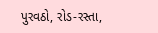પુરવઠો, રોડ-રસ્તા,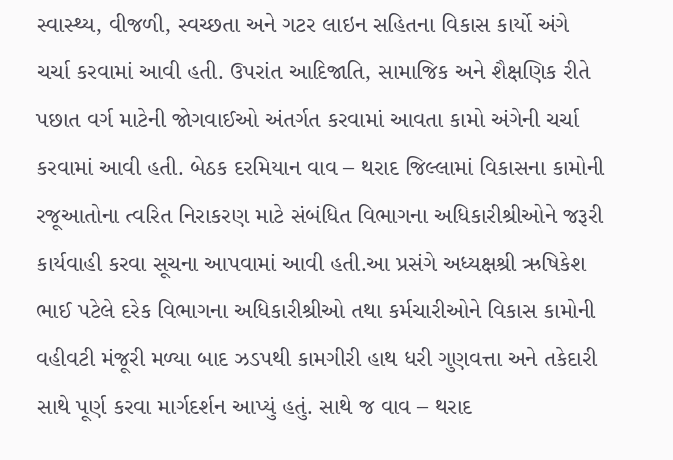સ્વાસ્થ્ય, વીજળી, સ્વચ્છતા અને ગટર લાઇન સહિતના વિકાસ કાર્યો અંગે ચર્ચા કરવામાં આવી હતી. ઉપરાંત આદિજાતિ, સામાજિક અને શૈક્ષણિક રીતે પછાત વર્ગ માટેની જોગવાઈઓ અંતર્ગત કરવામાં આવતા કામો અંગેની ચર્ચા કરવામાં આવી હતી. બેઠક દરમિયાન વાવ – થરાદ જિલ્લામાં વિકાસના કામોની રજૂઆતોના ત્વરિત નિરાકરણ માટે સંબંધિત વિભાગના અધિકારીશ્રીઓને જરૂરી કાર્યવાહી કરવા સૂચના આપવામાં આવી હતી.આ પ્રસંગે અધ્યક્ષશ્રી ઋષિકેશ ભાઈ પટેલે દરેક વિભાગના અધિકારીશ્રીઓ તથા કર્મચારીઓને વિકાસ કામોની વહીવટી મંજૂરી મળ્યા બાદ ઝડપથી કામગીરી હાથ ધરી ગુણવત્તા અને તકેદારી સાથે પૂર્ણ કરવા માર્ગદર્શન આપ્યું હતું. સાથે જ વાવ – થરાદ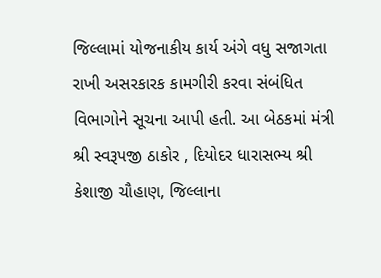જિલ્લામાં યોજનાકીય કાર્ય અંગે વધુ સજાગતા રાખી અસરકારક કામગીરી કરવા સંબંધિત વિભાગોને સૂચના આપી હતી. આ બેઠકમાં મંત્રી શ્રી સ્વરૂપજી ઠાકોર , દિયોદર ધારાસભ્ય શ્રી કેશાજી ચૌહાણ, જિલ્લાના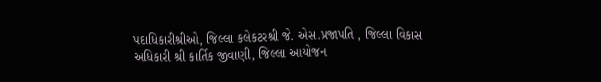પદાધિકારીશ્રીઓ, જિલ્લા કલેકટરશ્રી જે. એસ.પ્રજાપતિ , જિલ્લા વિકાસ અધિકારી શ્રી કાર્તિક જીવાણી, જિલ્લા આયોજન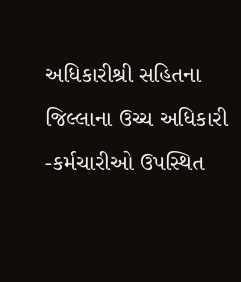અધિકારીશ્રી સહિતના જિલ્લાના ઉચ્ચ અધિકારી -કર્મચારીઓ ઉપસ્થિત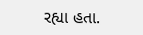રહ્યા હતા.